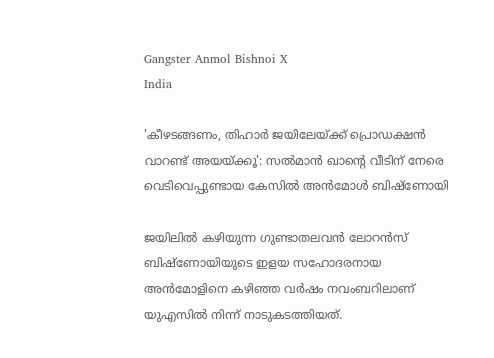Gangster Anmol Bishnoi X
India

'കീഴടങ്ങണം, തിഹാര്‍ ജയിലേയ്ക്ക് പ്രൊഡക്ഷന്‍ വാറണ്ട് അയയ്ക്കൂ': സല്‍മാന്‍ ഖാന്റെ വീടിന് നേരെ വെടിവെപ്പുണ്ടായ കേസില്‍ അന്‍മോള്‍ ബിഷ്‌ണോയി

ജയിലില്‍ കഴിയുന്ന ഗുണ്ടാതലവന്‍ ലോറന്‍സ് ബിഷ്‌ണോയിയുടെ ഇളയ സഹോദരനായ അന്‍മോളിനെ കഴിഞ്ഞ വര്‍ഷം നവംബറിലാണ് യുഎസില്‍ നിന്ന് നാടുകടത്തിയത്.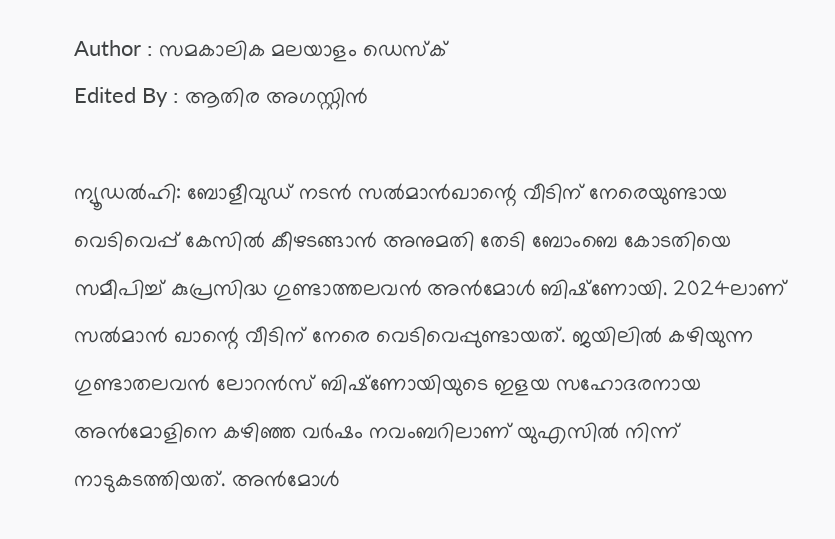Author : സമകാലിക മലയാളം ഡെസ്ക്
Edited By : ആതിര അഗസ്റ്റിന്‍

ന്യൂഡല്‍ഹി: ബോളീവുഡ് നടന്‍ സല്‍മാന്‍ഖാന്റെ വീടിന് നേരെയുണ്ടായ വെടിവെപ്പ് കേസില്‍ കീഴടങ്ങാന്‍ അനുമതി തേടി ബോംബെ കോടതിയെ സമീപിച്ച് കുപ്രസിദ്ധ ഗുണ്ടാത്തലവന്‍ അന്‍മോള്‍ ബിഷ്‌ണോയി. 2024ലാണ് സല്‍മാന്‍ ഖാന്റെ വീടിന് നേരെ വെടിവെപ്പുണ്ടായത്. ജയിലില്‍ കഴിയുന്ന ഗുണ്ടാതലവന്‍ ലോറന്‍സ് ബിഷ്‌ണോയിയുടെ ഇളയ സഹോദരനായ അന്‍മോളിനെ കഴിഞ്ഞ വര്‍ഷം നവംബറിലാണ് യുഎസില്‍ നിന്ന് നാടുകടത്തിയത്. അന്‍മോള്‍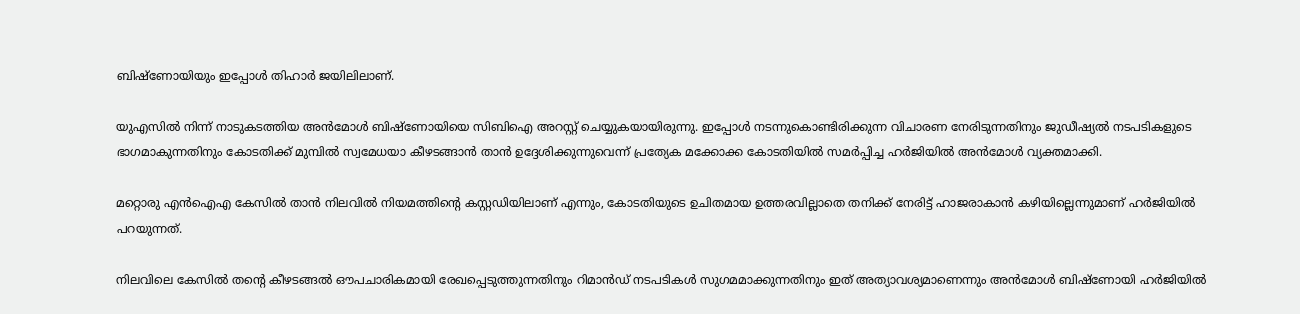ബിഷ്‌ണോയിയും ഇപ്പോള്‍ തിഹാര്‍ ജയിലിലാണ്.

യുഎസില്‍ നിന്ന് നാടുകടത്തിയ അന്‍മോള്‍ ബിഷ്‌ണോയിയെ സിബിഐ അറസ്റ്റ് ചെയ്യുകയായിരുന്നു. ഇപ്പോള്‍ നടന്നുകൊണ്ടിരിക്കുന്ന വിചാരണ നേരിടുന്നതിനും ജുഡീഷ്യല്‍ നടപടികളുടെ ഭാഗമാകുന്നതിനും കോടതിക്ക് മുമ്പില്‍ സ്വമേധയാ കീഴടങ്ങാന്‍ താന്‍ ഉദ്ദേശിക്കുന്നുവെന്ന് പ്രത്യേക മക്കോക്ക കോടതിയില്‍ സമര്‍പ്പിച്ച ഹര്‍ജിയില്‍ അന്‍മോള്‍ വ്യക്തമാക്കി.

മറ്റൊരു എന്‍ഐഎ കേസില്‍ താന്‍ നിലവില്‍ നിയമത്തിന്റെ കസ്റ്റഡിയിലാണ് എന്നും, കോടതിയുടെ ഉചിതമായ ഉത്തരവില്ലാതെ തനിക്ക് നേരിട്ട് ഹാജരാകാന്‍ കഴിയില്ലെന്നുമാണ് ഹര്‍ജിയില്‍ പറയുന്നത്.

നിലവിലെ കേസില്‍ തന്റെ കീഴടങ്ങല്‍ ഔപചാരികമായി രേഖപ്പെടുത്തുന്നതിനും റിമാന്‍ഡ് നടപടികള്‍ സുഗമമാക്കുന്നതിനും ഇത് അത്യാവശ്യമാണെന്നും അന്‍മോള്‍ ബിഷ്‌ണോയി ഹര്‍ജിയില്‍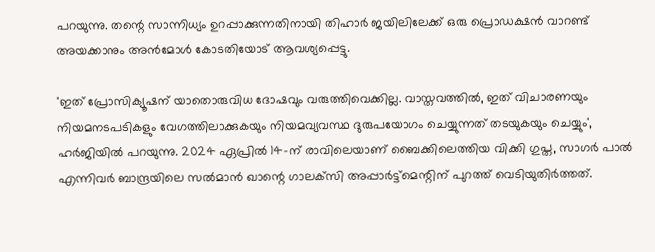പറയുന്നു. തന്റെ സാന്നിധ്യം ഉറപ്പാക്കുന്നതിനായി തിഹാര്‍ ജയിലിലേക്ക് ഒരു പ്രൊഡക്ഷന്‍ വാറണ്ട് അയക്കാനും അന്‍മോള്‍ കോടതിയോട് ആവശ്യപ്പെട്ടു.

'ഇത് പ്രോസിക്യൂഷന് യാതൊരുവിധ ദോഷവും വരുത്തിവെക്കില്ല. വാസ്തവത്തില്‍, ഇത് വിചാരണയും നിയമനടപടികളും വേഗത്തിലാക്കുകയും നിയമവ്യവസ്ഥ ദുരുപയോഗം ചെയ്യുന്നത് തടയുകയും ചെയ്യും', ഹര്‍ജിയില്‍ പറയുന്നു. 2024 ഏപ്രില്‍ 14-ന് രാവിലെയാണ് ബൈക്കിലെത്തിയ വിക്കി ഗുപ്ത, സാഗര്‍ പാല്‍ എന്നിവര്‍ ബാന്ദ്രയിലെ സല്‍മാന്‍ ഖാന്റെ ഗാലക്‌സി അപ്പാര്‍ട്ട്‌മെന്റിന് പുറത്ത് വെടിയുതിര്‍ത്തത്.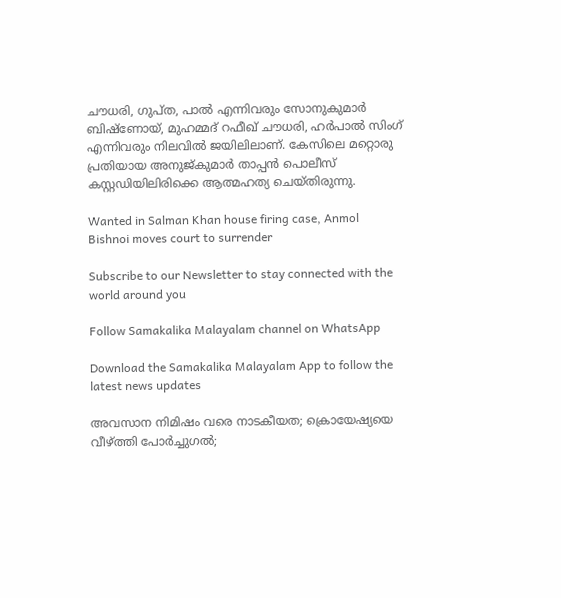ചൗധരി, ഗുപ്ത, പാല്‍ എന്നിവരും സോനുകുമാര്‍ ബിഷ്‌ണോയ്, മുഹമ്മദ് റഫീഖ് ചൗധരി, ഹര്‍പാല്‍ സിംഗ് എന്നിവരും നിലവില്‍ ജയിലിലാണ്. കേസിലെ മറ്റൊരു പ്രതിയായ അനുജ്കുമാര്‍ താപ്പന്‍ പൊലീസ് കസ്റ്റഡിയിലിരിക്കെ ആത്മഹത്യ ചെയ്തിരുന്നു.

Wanted in Salman Khan house firing case, Anmol Bishnoi moves court to surrender

Subscribe to our Newsletter to stay connected with the world around you

Follow Samakalika Malayalam channel on WhatsApp

Download the Samakalika Malayalam App to follow the latest news updates

അവസാന നിമിഷം വരെ നാടകീയത; ക്രൊയേഷ്യയെ വീഴ്ത്തി പോര്‍ച്ചുഗല്‍;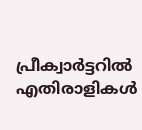പ്രീക്വാര്‍ട്ടറില്‍ എതിരാളികള്‍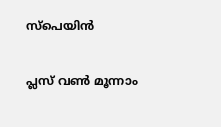സ്‌പെയിന്‍

പ്ലസ് വണ്‍ മൂന്നാം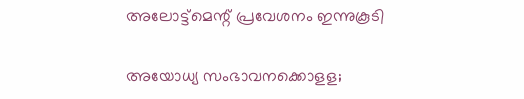അലോട്ട്‌മെന്റ് പ്രവേശനം ഇന്നുകൂടി

അയോധ്യ സംഭാവനക്കൊളള;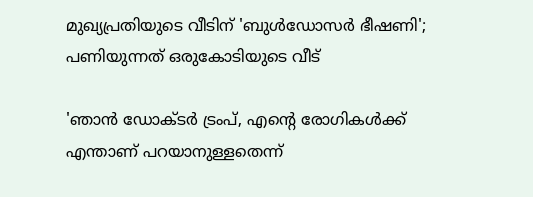മുഖ്യപ്രതിയുടെ വീടിന് 'ബുള്‍ഡോസര്‍ ഭീഷണി'; പണിയുന്നത് ഒരുകോടിയുടെ വീട്

'ഞാന്‍ ഡോക്ടര്‍ ട്രംപ്, എന്റെ രോഗികള്‍ക്ക് എന്താണ് പറയാനുള്ളതെന്ന്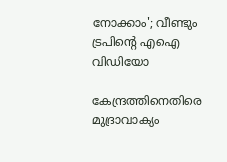നോക്കാം'; വീണ്ടും ട്രപിന്റെ എഐ വിഡിയോ

കേന്ദ്രത്തിനെതിരെ മുദ്രാവാക്യം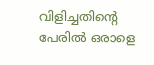വിളിച്ചതിന്റെ പേരില്‍ ഒരാളെ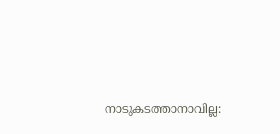നാടുകടത്താനാവില്ല: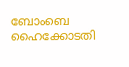ബോംബെ ഹൈക്കോടതി